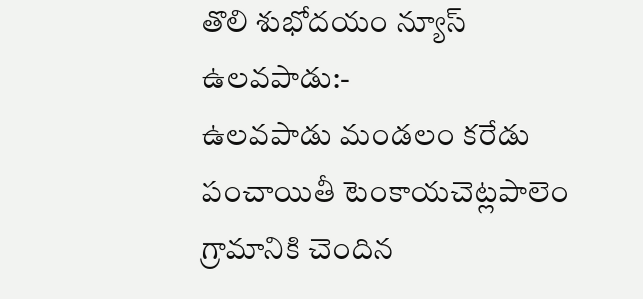తొలి శుభోదయం న్యూస్ ఉలవపాడు:-
ఉలవపాడు మండలం కరేడు పంచాయితీ టెంకాయచెట్లపాలెం గ్రామానికి చెందిన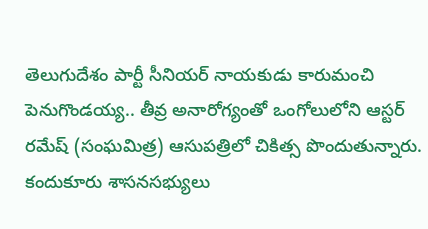తెలుగుదేశం పార్టీ సీనియర్ నాయకుడు కారుమంచి పెనుగొండయ్య.. తీవ్ర అనారోగ్యంతో ఒంగోలులోని ఆస్టర్ రమేష్ (సంఘమిత్ర) ఆసుపత్రిలో చికిత్స పొందుతున్నారు. కందుకూరు శాసనసభ్యులు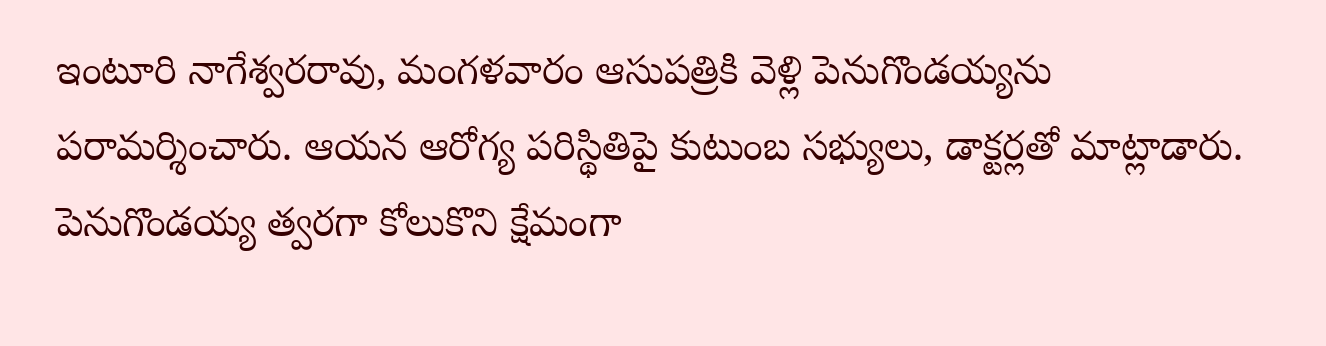ఇంటూరి నాగేశ్వరరావు, మంగళవారం ఆసుపత్రికి వెళ్లి పెనుగొండయ్యను పరామర్శించారు. ఆయన ఆరోగ్య పరిస్థితిపై కుటుంబ సభ్యులు, డాక్టర్లతో మాట్లాడారు. పెనుగొండయ్య త్వరగా కోలుకొని క్షేమంగా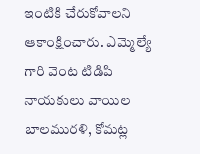ఇంటికి చేరుకోవాలని ఆకాంక్షించారు. ఎమ్మెల్యే గారి వెంట టిడిపి నాయకులు వాయిల బాలమురళి, కోమట్ల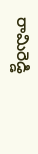రామిరెడ్డి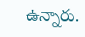ఉన్నారు.